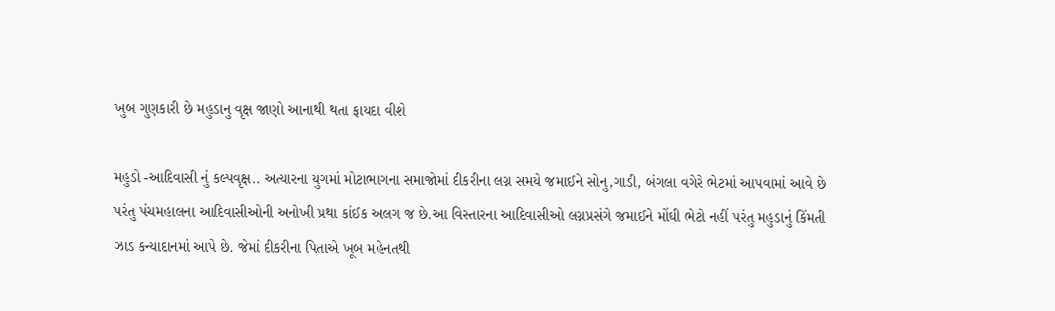ખુબ ગુણકારી છે મહુડાનુ વૃક્ષ જાણો આનાથી થતા ફાયદા વીશે

મહુડો -આદિવાસી નું કલ્પવૃક્ષ.. અત્યારના યુગમાં મોટાભાગના સમાજોમાં દીકરીના લગ્ન સમયે જમાઈને સોનુ,ગાડી, બંગલા વગેરે ભેટમાં આપવામાં આવે છે પરંતુ પંચમહાલના આદિવાસીઓની અનોખી પ્રથા કાંઈક અલગ જ છે.આ વિસ્તારના આદિવાસીઓ લગ્નપ્રસંગે જમાઈને મોંઘી ભેટો નહીં પરંતુ મહુડાનું કિંમતી ઝાડ કન્યાદાનમાં આપે છે. જેમાં દીકરીના પિતાએ ખૂબ મહેનતથી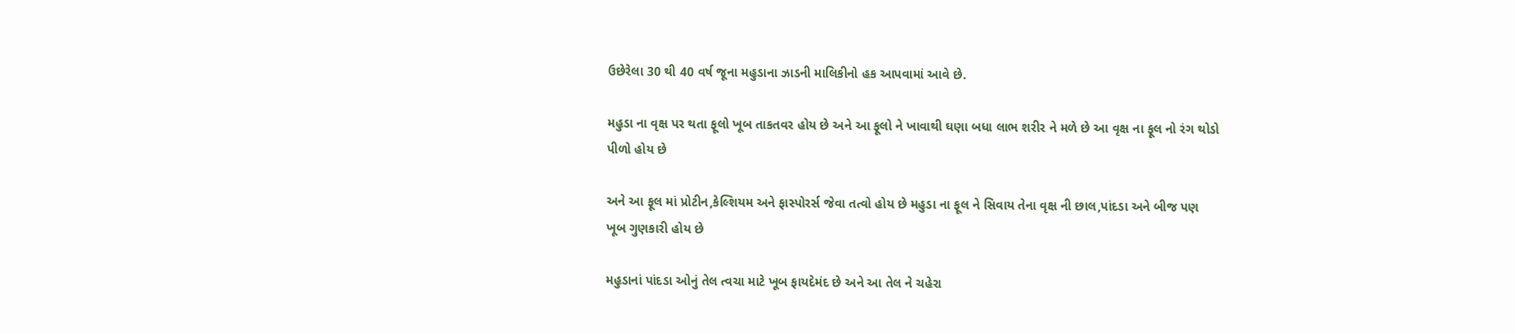ઉછેરેલા 30 થી 40 વર્ષ જૂના મહુડાના ઝાડની માલિકીનો હક આપવામાં આવે છે.

મહુડા ના વૃક્ષ પર થતા ફૂલો ખૂબ તાકતવર હોય છે અને આ ફૂલો ને ખાવાથી ઘણા બધા લાભ શરીર ને મળે છે આ વૃક્ષ ના ફૂલ નો રંગ થોડો પીળો હોય છે

અને આ ફૂલ માં પ્રોટીન,કેલ્શિયમ અને ફાસ્પોરર્સ જેવા તત્વો હોય છે મહુડા ના ફૂલ ને સિવાય તેના વૃક્ષ ની છાલ,પાંદડા અને બીજ પણ ખૂબ ગુણકારી હોય છે

મહુડાનાં પાંદડા ઓનું તેલ ત્વચા માટે ખૂબ ફાયદેમંદ છે અને આ તેલ ને ચહેરા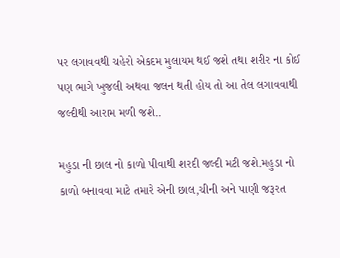પર લગાવવથી ચહેરો એકદમ મુલાયમ થઈ જશે તથા શરીર ના કોઈ પણ ભાગે ખુજલી અથવા જલન થતી હોય તો આ તેલ લગાવવાથી જલ્દીથી આરામ મળી જશે..

મહુડા ની છાલ નો કાળો પીવાથી શરદી જલ્દી મટી જશે.મહુડા નો કાળો બનાવવા માટે તમારે એની છાલ,ચીની અને પાણી જરૂરત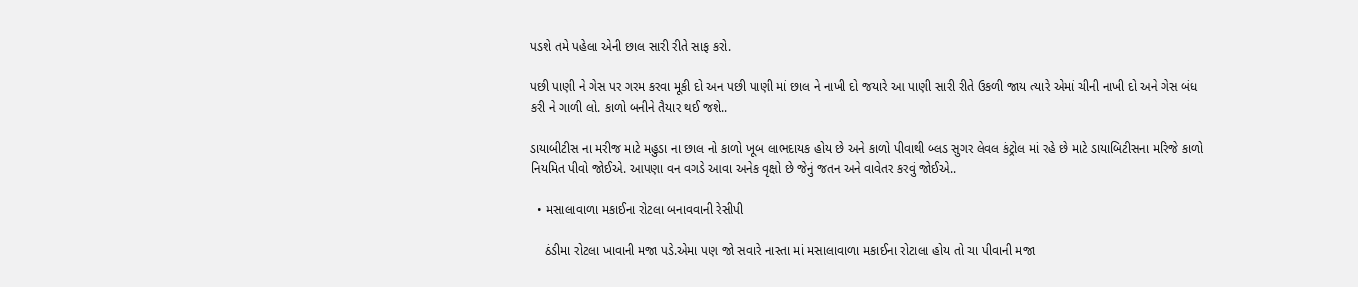પડશે તમે પહેલા એની છાલ સારી રીતે સાફ કરો.

પછી પાણી ને ગેસ પર ગરમ કરવા મૂકી દો અન પછી પાણી માં છાલ ને નાખી દો જયારે આ પાણી સારી રીતે ઉકળી જાય ત્યારે એમાં ચીની નાખી દો અને ગેસ બંધ કરી ને ગાળી લો. કાળો બનીને તૈયાર થઈ જશે..

ડાયાબીટીસ ના મરીજ માટે મહુડા ના છાલ નો કાળો ખૂબ લાભદાયક હોય છે અને કાળો પીવાથી બ્લડ સુગર લેવલ કંટ્રોલ માં રહે છે માટે ડાયાબિટીસના મરિજે કાળો નિયમિત પીવો જોઈએ. આપણા વન વગડે આવા અનેક વૃક્ષો છે જેનું જતન અને વાવેતર કરવું જોઈએ..

  • મસાલાવાળા મકાઈના રોટલા બનાવવાની રેસીપી

    ઠંડીમા રોટલા ખાવાની મજા પડે.એમા પણ જો સવારે નાસ્તા માં મસાલાવાળા મકાઈના રોટાલા હોય તો ચા પીવાની મજા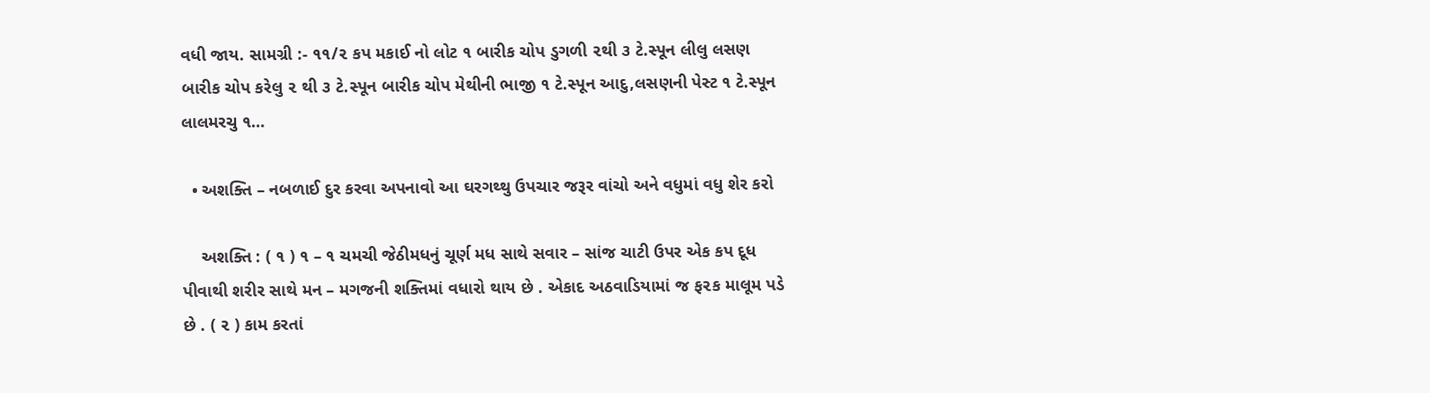વધી જાય. સામગ્રી :- ૧૧/૨ કપ મકાઈ નો લોટ ૧ બારીક ચોપ ડુગળી ૨થી ૩ ટે.સ્પૂન લીલુ લસણ બારીક ચોપ કરેલુ ૨ થી ૩ ટે.સ્પૂન બારીક ચોપ મેથીની ભાજી ૧ ટે.સ્પૂન આદુ,લસણની પેસ્ટ ૧ ટે.સ્પૂન લાલમરચુ ૧…

  • અશક્તિ – નબળાઈ દુર કરવા અપનાવો આ ઘરગથ્થુ ઉપચાર જરૂર વાંચો અને વધુમાં વધુ શેર કરો

    અશક્તિ : ( ૧ ) ૧ – ૧ ચમચી જેઠીમધનું ચૂર્ણ મધ સાથે સવાર – સાંજ ચાટી ઉપર એક કપ દૂધ પીવાથી શરીર સાથે મન – મગજની શક્તિમાં વધારો થાય છે . એકાદ અઠવાડિયામાં જ ફ૨ક માલૂમ પડે છે . ( ૨ ) કામ કરતાં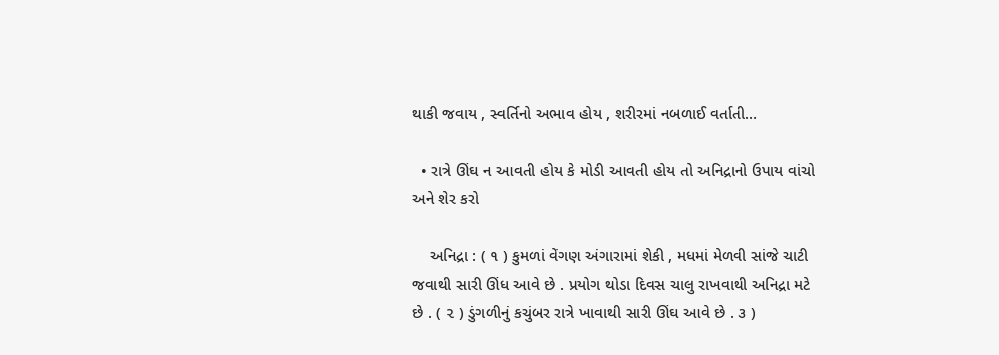થાકી જવાય , સ્વર્તિનો અભાવ હોય , શરીરમાં નબળાઈ વર્તાતી…

  • રાત્રે ઊંઘ ન આવતી હોય કે મોડી આવતી હોય તો અનિદ્રાનો ઉપાય વાંચો અને શેર કરો

    અનિદ્રા : ( ૧ ) કુમળાં વેંગણ અંગારામાં શેકી , મધમાં મેળવી સાંજે ચાટી જવાથી સારી ઊંધ આવે છે . પ્રયોગ થોડા દિવસ ચાલુ રાખવાથી અનિદ્રા મટે છે . ( ૨ ) ડુંગળીનું કચુંબર રાત્રે ખાવાથી સારી ઊંઘ આવે છે . ૩ )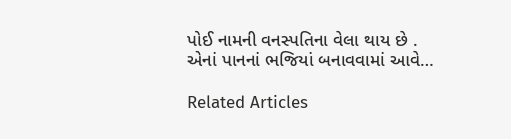પોઈ નામની વનસ્પતિના વેલા થાય છે . એનાં પાનનાં ભજિયાં બનાવવામાં આવે…

Related Articles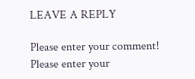LEAVE A REPLY

Please enter your comment!
Please enter your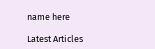name here

Latest Articles